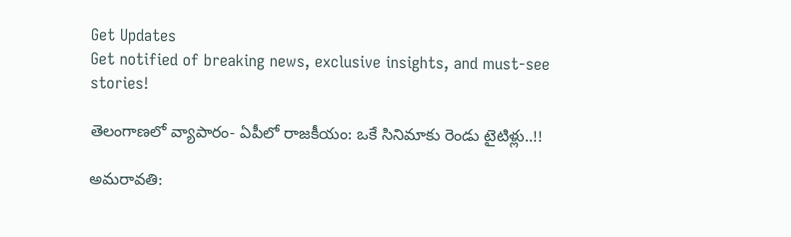Get Updates
Get notified of breaking news, exclusive insights, and must-see stories!

తెలంగాణలో వ్యాపారం- ఏపీలో రాజకీయం: ఒకే సినిమాకు రెండు టైటిళ్లు..!!

అమరావతి: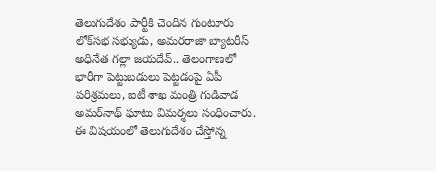తెలుగుదేశం పార్టీకి చెందిన గుంటూరు లోక్‌సభ సభ్యుడు, అమరరాజా బ్యాటరీస్ అధినేత గల్లా జయదేవ్.. తెలంగాణలో భారీగా పెట్టుబడులు పెట్టడంపై ఏపీ పరిశ్రమలు, ఐటీ శాఖ మంత్రి గుడివాడ అమర్‌నాథ్ ఘాటు విమర్శలు సంధించారు. ఈ విషయంలో తెలుగుదేశం చేస్తోన్న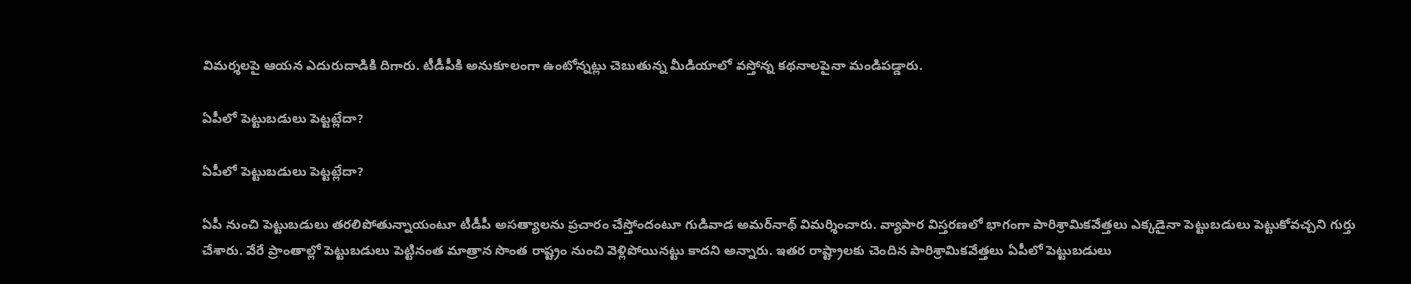విమర్శలపై ఆయన ఎదురుదాడికి దిగారు. టీడీపీకి అనుకూలంగా ఉంటోన్నట్లు చెబుతున్న మీడియాలో వస్తోన్న కథనాలపైనా మండిపడ్డారు.

ఏపీలో పెట్టుబడులు పెట్టట్లేదా?

ఏపీలో పెట్టుబడులు పెట్టట్లేదా?

ఏపీ నుంచి పెట్టుబడులు తరలిపోతున్నాయంటూ టీడీపీ అసత్యాలను ప్రచారం చేస్తోందంటూ గుడివాడ అమర్‌నాథ్ విమర్శించారు. వ్యాపార విస్తరణలో భాగంగా పారిశ్రామికవేత్తలు ఎక్కడైనా పెట్టుబడులు పెట్టుకోవచ్చని గుర్తు చేశారు. వేరే ప్రాంతాల్లో పెట్టుబడులు పెట్టినంత మాత్రాన సొంత రాష్ట్రం నుంచి వెళ్లిపోయినట్టు కాదని అన్నారు. ఇతర రాష్ట్రాలకు చెందిన పారిశ్రామికవేత్తలు ఏపీలో పెట్టుబడులు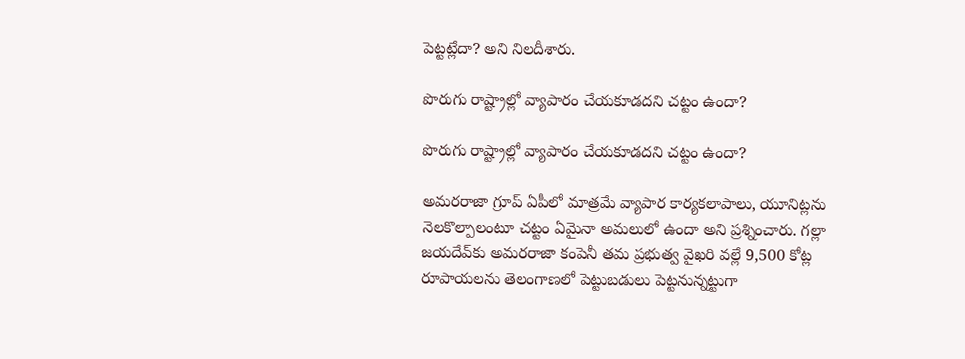పెట్టట్లేదా? అని నిలదీశారు.

పొరుగు రాష్ట్రాల్లో వ్యాపారం చేయకూడదని చట్టం ఉందా?

పొరుగు రాష్ట్రాల్లో వ్యాపారం చేయకూడదని చట్టం ఉందా?

అమరరాజా గ్రూప్ ఏపీలో మాత్రమే వ్యాపార కార్యకలాపాలు, యూనిట్లను నెలకొల్పాలంటూ చట్టం ఏమైనా అమలులో ఉందా అని ప్రశ్నించారు. గల్లా జయదేవ్‌కు అమరరాజా కంపెనీ తమ ప్రభుత్వ వైఖరి వల్లే 9,500 కోట్ల రూపాయలను తెలంగాణలో పెట్టుబడులు పెట్టనున్నట్టుగా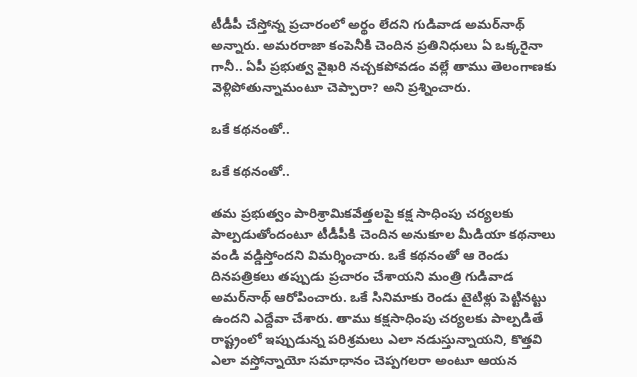టీడీపీ చేస్తోన్న ప్రచారంలో అర్థం లేదని గుడివాడ అమర్‌నాథ్ అన్నారు. అమరరాజా కంపెనీకి చెందిన ప్రతినిధులు ఏ ఒక్కరైనా గానీ.. ఏపీ ప్రభుత్వ వైఖరి నచ్చకపోవడం వల్లే తాము తెలంగాణకు వెళ్లిపోతున్నామంటూ చెప్పారా? అని ప్రశ్నించారు.

ఒకే కథనంతో..

ఒకే కథనంతో..

తమ ప్రభుత్వం పారిశ్రామికవేత్తలపై కక్ష సాధింపు చర్యలకు పాల్పడుతోందంటూ టీడీపీకి చెందిన అనుకూల మీడియా కథనాలు వండి వడ్డిస్తోందని విమర్శించారు. ఒకే కథనంతో ఆ రెండు దినపత్రికలు తప్పుడు ప్రచారం చేశాయని మంత్రి గుడివాడ అమర్‌నాథ్ ఆరోపించారు. ఒకే సినిమాకు రెండు టైటిళ్లు పెట్టినట్టు ఉందని ఎద్దేవా చేశారు. తాము కక్షసాధింపు చర్యలకు పాల్పడితే రాష్ట్రంలో ఇప్పుడున్న పరిశ్రమలు ఎలా నడుస్తున్నాయని, కొత్తవి ఎలా వస్తోన్నాయో సమాధానం చెప్పగలరా అంటూ ఆయన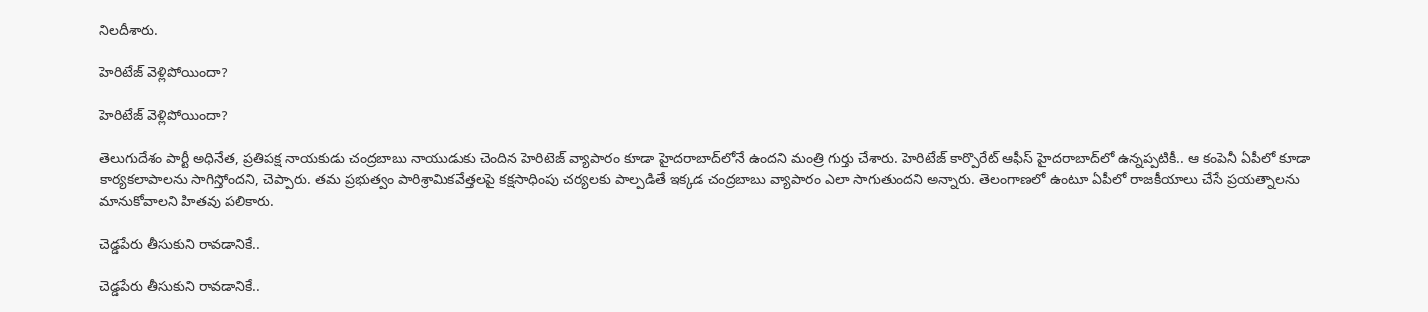నిలదీశారు.

హెరిటేజ్ వెళ్లిపోయిందా?

హెరిటేజ్ వెళ్లిపోయిందా?

తెలుగుదేశం పార్టీ అధినేత, ప్రతిపక్ష నాయకుడు చంద్రబాబు నాయుడుకు చెందిన హెరిటెజ్‌ వ్యాపారం కూడా హైదరాబాద్‌లోనే ఉందని మంత్రి గుర్తు చేశారు. హెరిటేజ్ కార్పొరేట్ ఆఫీస్ హైదరాబాద్‌లో ఉన్నప్పటికీ.. ఆ కంపెనీ ఏపీలో కూడా కార్యకలాపాలను సాగిస్తోందని, చెప్పారు. తమ ప్రభుత్వం పారిశ్రామికవేత్తలపై కక్షసాధింపు చర్యలకు పాల్పడితే ఇక్కడ చంద్రబాబు వ్యాపారం ఎలా సాగుతుందని అన్నారు. తెలంగాణలో ఉంటూ ఏపీలో రాజకీయాలు చేసే ప్రయత్నాలను మానుకోవాలని హితవు పలికారు.

చెడ్డపేరు తీసుకుని రావడానికే..

చెడ్డపేరు తీసుకుని రావడానికే..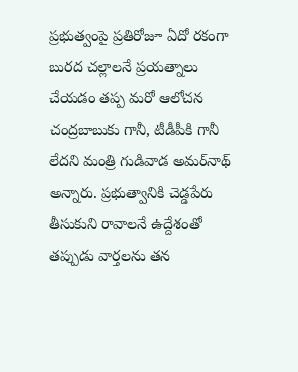ప్రభుత్వంపై ప్రతిరోజూ ఏదో రకంగా బురద చల్లాలనే ప్రయత్నాలు చేయడం తప్ప మరో ఆలోచన చంద్రబాబుకు గానీ, టీడీపీకి గానీ లేదని మంత్రి గుడివాడ అమర్‌నాథ్ అన్నారు. ప్రభుత్వానికి చెడ్డపేరు తీసుకుని రావాలనే ఉద్దేశంతో తప్పుడు వార్తలను తన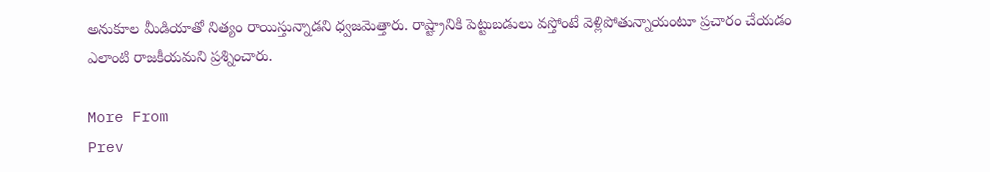అనుకూల మీడియాతో నిత్యం రాయిస్తున్నాడని ధ్వజమెత్తారు. రాష్ట్రానికి పెట్టుబడులు వస్తోంటే వెళ్లిపోతున్నాయంటూ ప్రచారం చేయడం ఎలాంటి రాజకీయమని ప్రశ్నించారు.

More From
Prev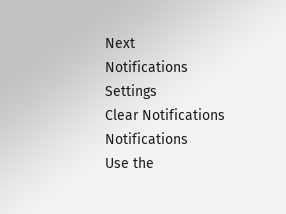Next
Notifications
Settings
Clear Notifications
Notifications
Use the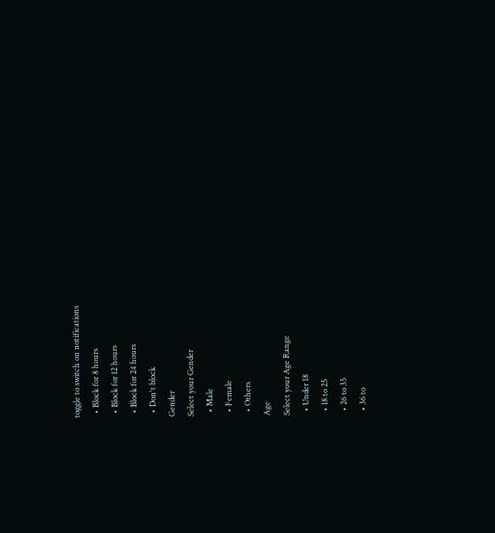toggle to switch on notifications
  • Block for 8 hours
  • Block for 12 hours
  • Block for 24 hours
  • Don't block
Gender
Select your Gender
  • Male
  • Female
  • Others
Age
Select your Age Range
  • Under 18
  • 18 to 25
  • 26 to 35
  • 36 to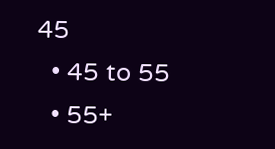45
  • 45 to 55
  • 55+